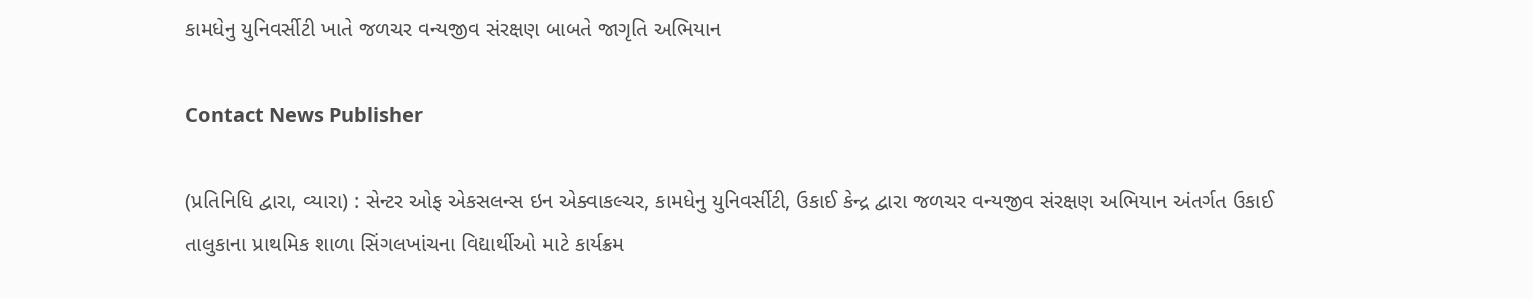કામધેનુ યુનિવર્સીટી ખાતે જળચર વન્યજીવ સંરક્ષણ બાબતે જાગૃતિ અભિયાન

Contact News Publisher

(પ્રતિનિધિ દ્વારા, વ્યારા) : સેન્ટર ઓફ એકસલન્સ ઇન એક્વાકલ્ચર, કામધેનુ યુનિવર્સીટી, ઉકાઈ કેન્દ્ર દ્વારા જળચર વન્યજીવ સંરક્ષણ અભિયાન અંતર્ગત ઉકાઈ તાલુકાના પ્રાથમિક શાળા સિંગલખાંચના વિદ્યાર્થીઓ માટે કાર્યક્રમ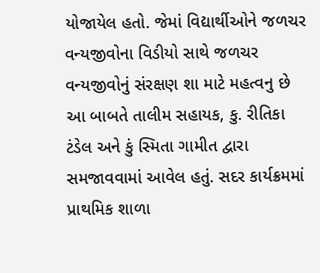યોજાયેલ હતો. જેમાં વિદ્યાર્થીઓને જળચર વન્યજીવોના વિડીયો સાથે જળચર વન્યજીવોનું સંરક્ષણ શા માટે મહત્વનુ છે આ બાબતે તાલીમ સહાયક, કુ. રીતિકા ટંડેલ અને કું સ્મિતા ગામીત દ્વારા સમજાવવામાં આવેલ હતું. સદર કાર્યક્રમમાં પ્રાથમિક શાળા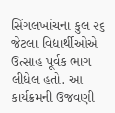સિંગલખાંચના કુલ ૨૬ જેટલા વિદ્યાર્થીઓએ ઉત્સાહ પૂર્વક ભાગ લીધેલ હતો. આ કાર્યક્રમની ઉજવણી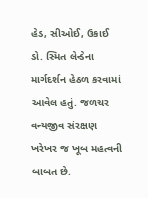હેડ, સીઓઈ, ઉકાઈ ડો. સ્મિત લેન્ડેના માર્ગદર્શન હેઠળ કરવામાં આવેલ હતું. જળચર વન્યજીવ સંરક્ષણ ખરેખર જ ખૂબ મહત્વની બાબત છે.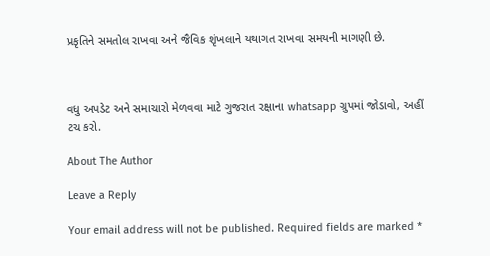પ્રકૃતિને સમતોલ રાખવા અને જૈવિક શૃંખલાને યથાગત રાખવા સમયની માગણી છે.



વધુ અપડેટ અને સમાચારો મેળવવા માટે ગુજરાત રક્ષાના whatsapp ગ્રુપમાં જોડાવો, અહીં ટચ કરો.

About The Author

Leave a Reply

Your email address will not be published. Required fields are marked *